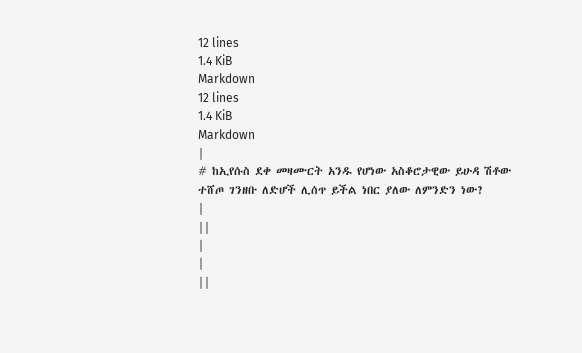12 lines
1.4 KiB
Markdown
12 lines
1.4 KiB
Markdown
|
# ከኢየሱስ ደቀ መዛሙርት አንዱ የሆነው አስቆሮታዊው ይሁዳ ሽቶው ተሸጦ ገንዘቡ ለድሆች ሊሰጥ ይችል ነበር ያለው ለምንድን ነው?
|
||
|
|
||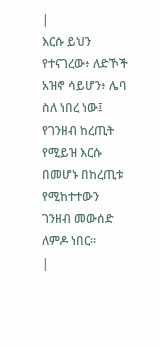|
እርሱ ይህን የተናገረው፥ ለድኾች አዝኖ ሳይሆን፥ ሌባ ስለ ነበረ ነው፤ የገንዘብ ከረጢት የሚይዝ እርሱ በመሆኑ በከረጢቱ የሚከተተውን ገንዘብ መውሰድ ለምዶ ነበር።
|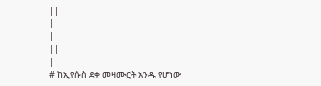||
|
|
||
|
# ከኢየሱስ ደቀ መዛሙርት አንዱ የሆነው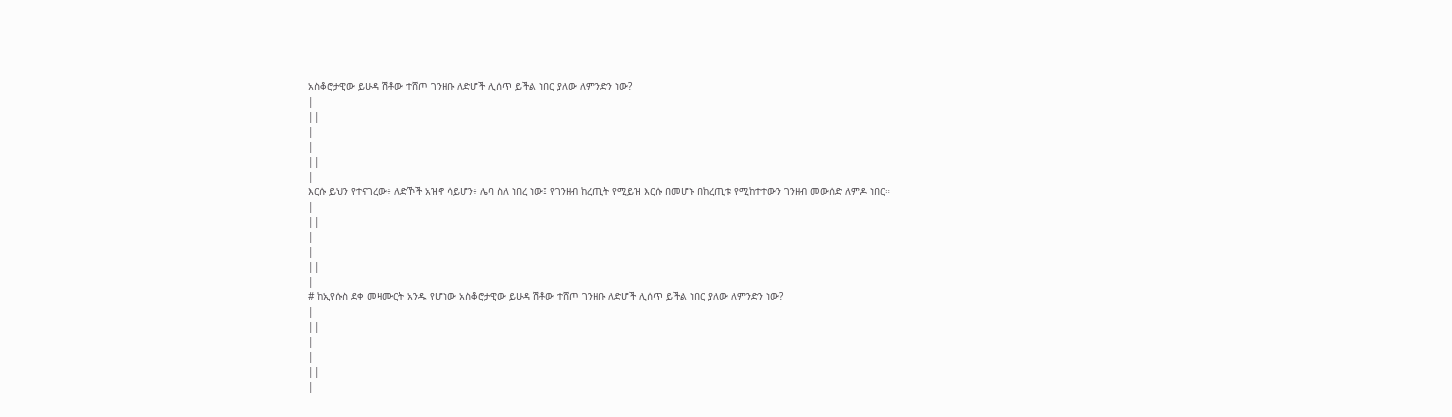አስቆሮታዊው ይሁዳ ሽቶው ተሸጦ ገንዘቡ ለድሆች ሊሰጥ ይችል ነበር ያለው ለምንድን ነው?
|
||
|
|
||
|
እርሱ ይህን የተናገረው፥ ለድኾች አዝኖ ሳይሆን፥ ሌባ ስለ ነበረ ነው፤ የገንዘብ ከረጢት የሚይዝ እርሱ በመሆኑ በከረጢቱ የሚከተተውን ገንዘብ መውሰድ ለምዶ ነበር።
|
||
|
|
||
|
# ከኢየሱስ ደቀ መዛሙርት አንዱ የሆነው አስቆሮታዊው ይሁዳ ሽቶው ተሸጦ ገንዘቡ ለድሆች ሊሰጥ ይችል ነበር ያለው ለምንድን ነው?
|
||
|
|
||
|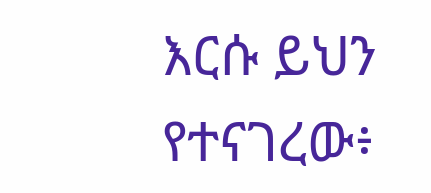እርሱ ይህን የተናገረው፥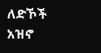ለድኾች አዝኖ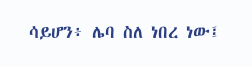ሳይሆን፥ ሌባ ስለ ነበረ ነው፤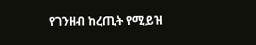የገንዘብ ከረጢት የሚይዝ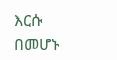እርሱ በመሆኑ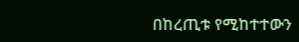በከረጢቱ የሚከተተውን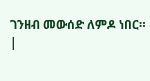ገንዘብ መውሰድ ለምዶ ነበር።
|